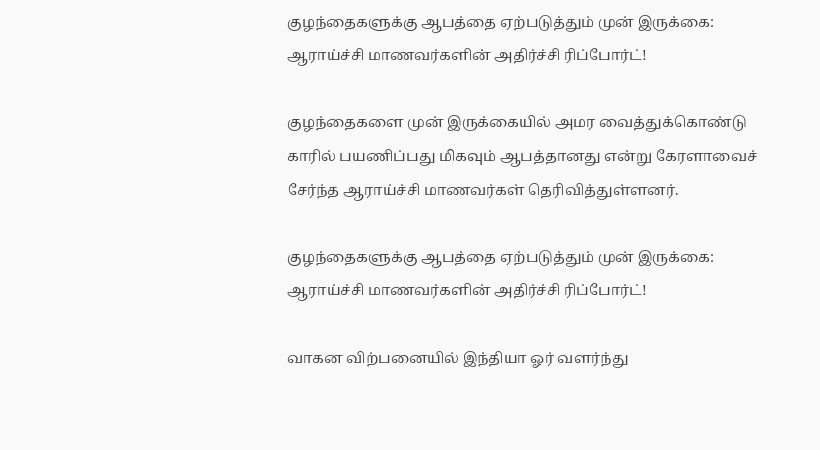குழந்தைகளுக்கு ஆபத்தை ஏற்படுத்தும் முன் இருக்கை: ஆராய்ச்சி மாணவர்களின் அதிர்ச்சி ரிப்போர்ட்!

குழந்தைகளை முன் இருக்கையில் அமர வைத்துக்கொண்டு காரில் பயணிப்பது மிகவும் ஆபத்தானது என்று கேரளாவைச் சேர்ந்த ஆராய்ச்சி மாணவர்கள் தெரிவித்துள்ளனர்.

குழந்தைகளுக்கு ஆபத்தை ஏற்படுத்தும் முன் இருக்கை: ஆராய்ச்சி மாணவர்களின் அதிர்ச்சி ரிப்போர்ட்!

வாகன விற்பனையில் இந்தியா ஓர் வளர்ந்து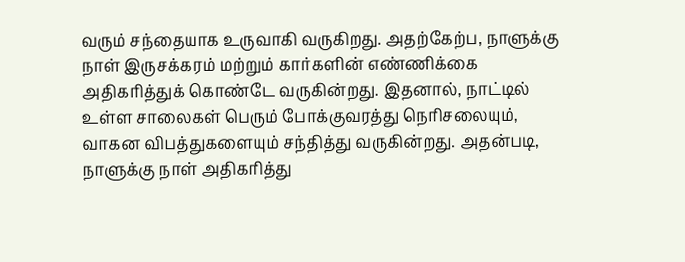வரும் சந்தையாக உருவாகி வருகிறது. அதற்கேற்ப, நாளுக்கு நாள் இருசக்கரம் மற்றும் கார்களின் எண்ணிக்கை அதிகரித்துக் கொண்டே வருகின்றது. இதனால், நாட்டில் உள்ள சாலைகள் பெரும் போக்குவரத்து நெரிசலையும், வாகன விபத்துகளையும் சந்தித்து வருகின்றது. அதன்படி, நாளுக்கு நாள் அதிகரித்து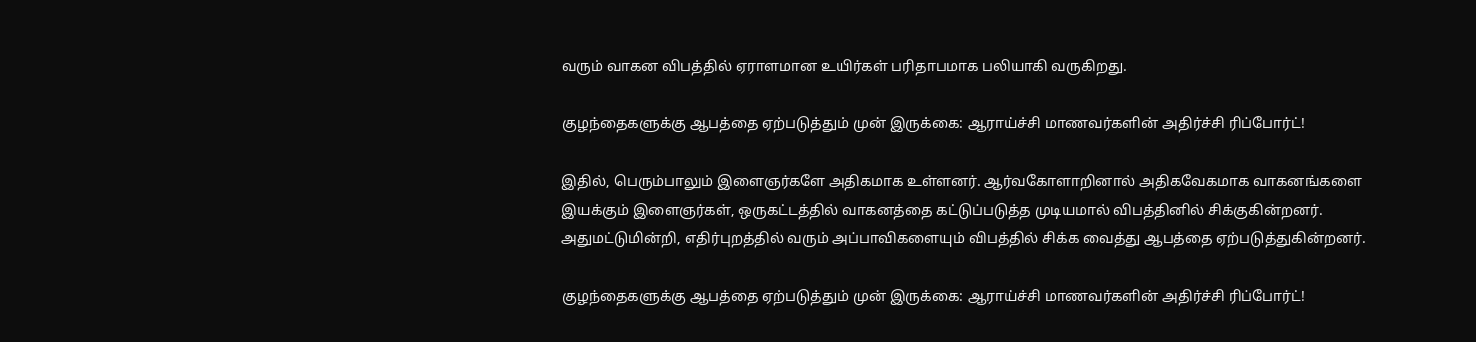வரும் வாகன விபத்தில் ஏராளமான உயிர்கள் பரிதாபமாக பலியாகி வருகிறது.

குழந்தைகளுக்கு ஆபத்தை ஏற்படுத்தும் முன் இருக்கை: ஆராய்ச்சி மாணவர்களின் அதிர்ச்சி ரிப்போர்ட்!

இதில், பெரும்பாலும் இளைஞர்களே அதிகமாக உள்ளனர். ஆர்வகோளாறினால் அதிகவேகமாக வாகனங்களை இயக்கும் இளைஞர்கள், ஒருகட்டத்தில் வாகனத்தை கட்டுப்படுத்த முடியமால் விபத்தினில் சிக்குகின்றனர். அதுமட்டுமின்றி, எதிர்புறத்தில் வரும் அப்பாவிகளையும் விபத்தில் சிக்க வைத்து ஆபத்தை ஏற்படுத்துகின்றனர்.

குழந்தைகளுக்கு ஆபத்தை ஏற்படுத்தும் முன் இருக்கை: ஆராய்ச்சி மாணவர்களின் அதிர்ச்சி ரிப்போர்ட்!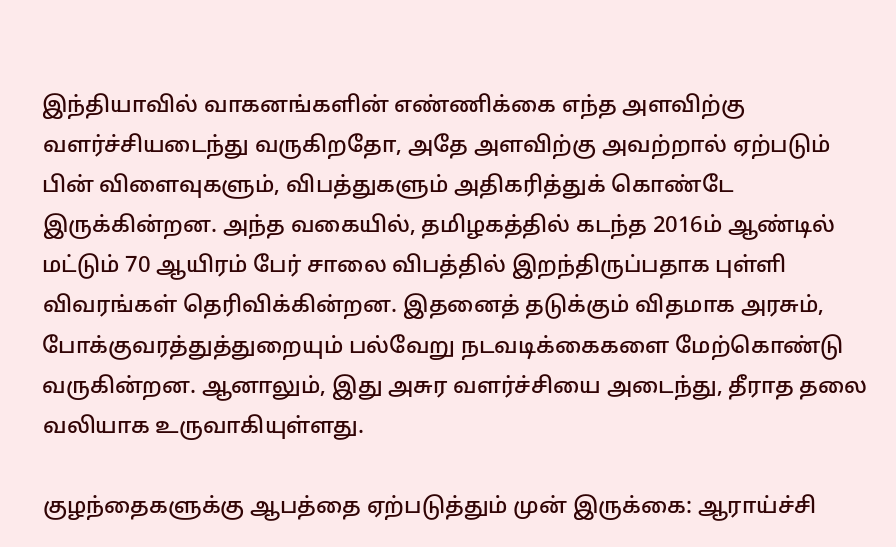இந்தியாவில் வாகனங்களின் எண்ணிக்கை எந்த அளவிற்கு வளர்ச்சியடைந்து வருகிறதோ, அதே அளவிற்கு அவற்றால் ஏற்படும் பின் விளைவுகளும், விபத்துகளும் அதிகரித்துக் கொண்டே இருக்கின்றன. அந்த வகையில், தமிழகத்தில் கடந்த 2016ம் ஆண்டில் மட்டும் 70 ஆயிரம் பேர் சாலை விபத்தில் இறந்திருப்பதாக புள்ளி விவரங்கள் தெரிவிக்கின்றன. இதனைத் தடுக்கும் விதமாக அரசும், போக்குவரத்துத்துறையும் பல்வேறு நடவடிக்கைகளை மேற்கொண்டு வருகின்றன. ஆனாலும், இது அசுர வளர்ச்சியை அடைந்து, தீராத தலை வலியாக உருவாகியுள்ளது.

குழந்தைகளுக்கு ஆபத்தை ஏற்படுத்தும் முன் இருக்கை: ஆராய்ச்சி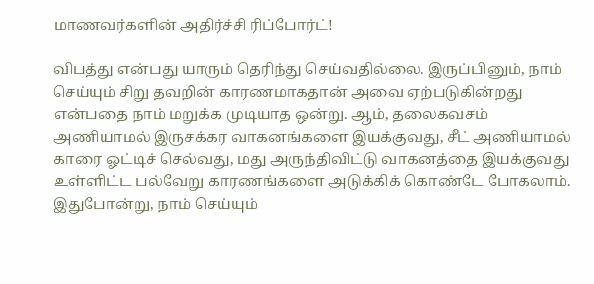மாணவர்களின் அதிர்ச்சி ரிப்போர்ட்!

விபத்து என்பது யாரும் தெரிந்து செய்வதில்லை. இருப்பினும், நாம் செய்யும் சிறு தவறின் காரணமாகதான் அவை ஏற்படுகின்றது என்பதை நாம் மறுக்க முடியாத ஒன்று. ஆம், தலைகவசம் அணியாமல் இருசக்கர வாகனங்களை இயக்குவது, சீட் அணியாமல் காரை ஓட்டிச் செல்வது, மது அருந்திவிட்டு வாகனத்தை இயக்குவது உள்ளிட்ட பல்வேறு காரணங்களை அடுக்கிக் கொண்டே போகலாம். இதுபோன்று, நாம் செய்யும்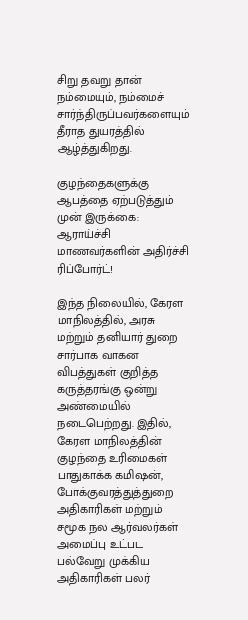சிறு தவறு தான் நம்மையும், நம்மைச் சார்ந்திருப்பவர்களையும் தீராத துயரத்தில் ஆழ்த்துகிறது.

குழந்தைகளுக்கு ஆபத்தை ஏற்படுத்தும் முன் இருக்கை: ஆராய்ச்சி மாணவர்களின் அதிர்ச்சி ரிப்போர்ட்!

இந்த நிலையில், கேரள மாநிலத்தில், அரசு மற்றும் தனியார் துறை சார்பாக வாகன விபத்துகள் குறித்த கருத்தரங்கு ஒன்று அண்மையில் நடைபெற்றது. இதில், கேரள மாநிலத்தின் குழந்தை உரிமைகள் பாதுகாக்க கமிஷன், போக்குவரத்துத்துறை அதிகாரிகள் மற்றும் சமூக நல ஆர்வலர்கள் அமைப்பு உட்பட பல்வேறு முக்கிய அதிகாரிகள் பலர்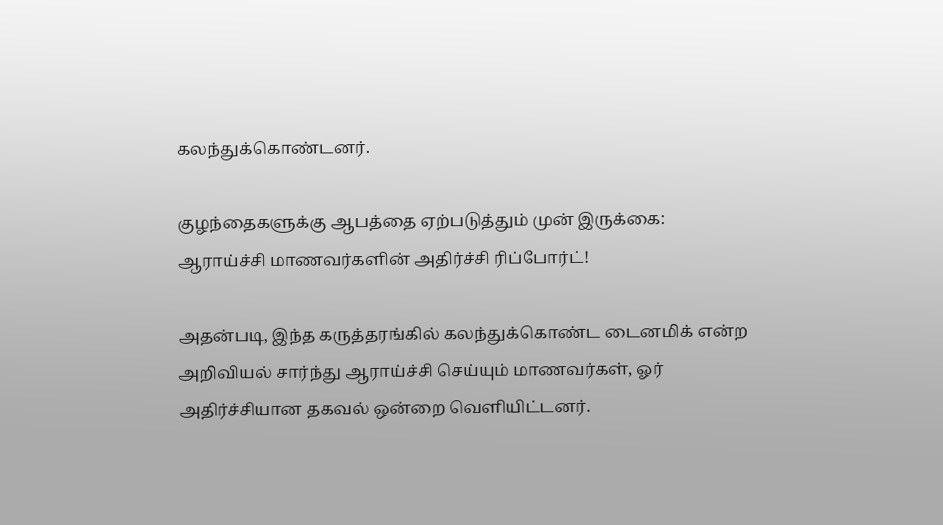கலந்துக்கொண்டனர்.

குழந்தைகளுக்கு ஆபத்தை ஏற்படுத்தும் முன் இருக்கை: ஆராய்ச்சி மாணவர்களின் அதிர்ச்சி ரிப்போர்ட்!

அதன்படி, இந்த கருத்தரங்கில் கலந்துக்கொண்ட டைனமிக் என்ற அறிவியல் சார்ந்து ஆராய்ச்சி செய்யும் மாணவர்கள், ஓர் அதிர்ச்சியான தகவல் ஒன்றை வெளியிட்டனர்.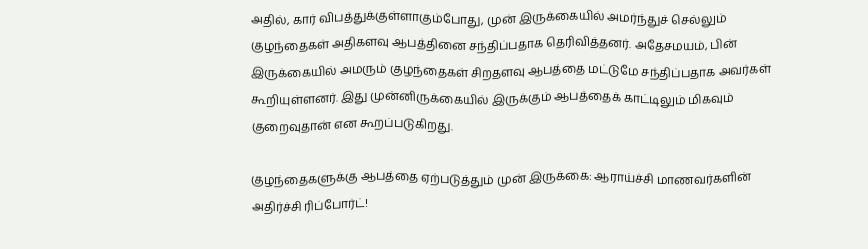அதில், கார் விபத்துக்குள்ளாகும்போது, முன் இருக்கையில் அமர்ந்துச் செல்லும் குழந்தைகள் அதிகளவு ஆபத்தினை சந்திப்பதாக தெரிவித்தனர். அதேசமயம், பின் இருக்கையில் அமரும் குழந்தைகள் சிறதளவு ஆபத்தை மட்டுமே சந்திப்பதாக அவர்கள் கூறியுள்ளனர். இது முன்னிருக்கையில் இருக்கும் ஆபத்தைக் காட்டிலும் மிகவும் குறைவுதான் என கூறப்படுகிறது.

குழந்தைகளுக்கு ஆபத்தை ஏற்படுத்தும் முன் இருக்கை: ஆராய்ச்சி மாணவர்களின் அதிர்ச்சி ரிப்போர்ட்!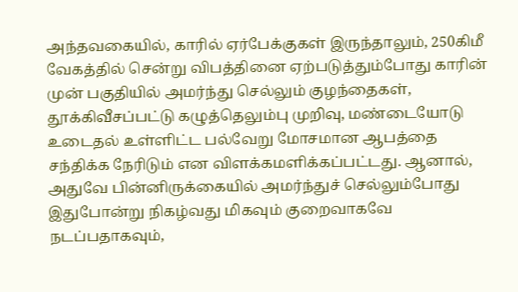அந்தவகையில், காரில் ஏர்பேக்குகள் இருந்தாலும், 250கிமீ வேகத்தில் சென்று விபத்தினை ஏற்படுத்தும்போது காரின் முன் பகுதியில் அமர்ந்து செல்லும் குழந்தைகள், தூக்கிவீசப்பட்டு கழுத்தெலும்பு முறிவு, மண்டையோடு உடைதல் உள்ளிட்ட பல்வேறு மோசமான ஆபத்தை சந்திக்க நேரிடும் என விளக்கமளிக்கப்பட்டது. ஆனால், அதுவே பின்னிருக்கையில் அமர்ந்துச் செல்லும்போது இதுபோன்று நிகழ்வது மிகவும் குறைவாகவே நடப்பதாகவும்,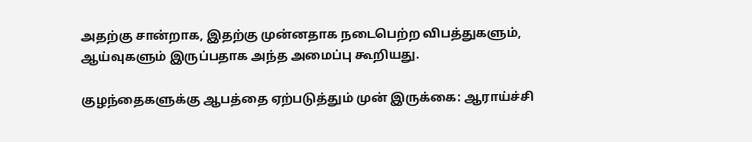அதற்கு சான்றாக, இதற்கு முன்னதாக நடைபெற்ற விபத்துகளும், ஆய்வுகளும் இருப்பதாக அந்த அமைப்பு கூறியது.

குழந்தைகளுக்கு ஆபத்தை ஏற்படுத்தும் முன் இருக்கை: ஆராய்ச்சி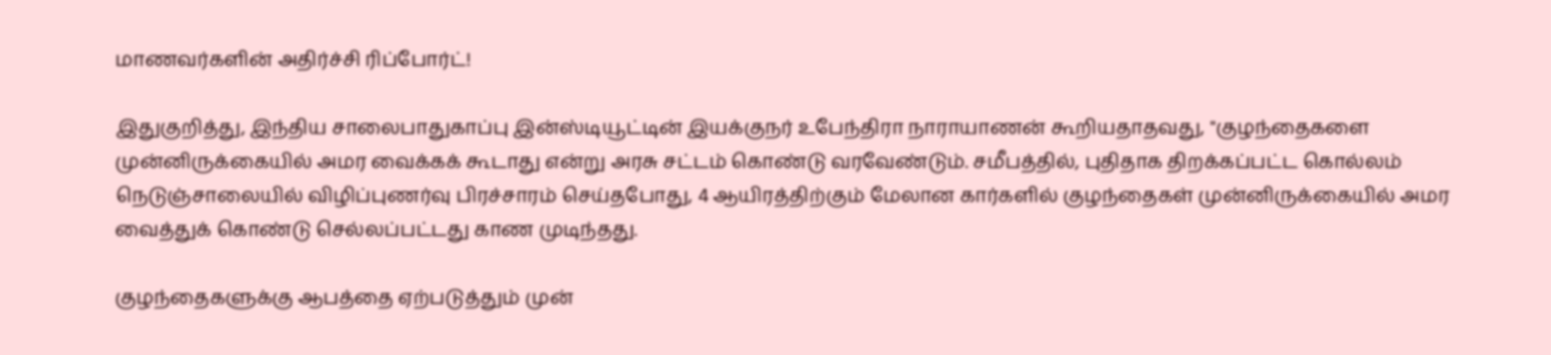மாணவர்களின் அதிர்ச்சி ரிப்போர்ட்!

இதுகுறித்து, இந்திய சாலைபாதுகாப்பு இன்ஸ்டியூட்டின் இயக்குநர் உபேந்திரா நாராயாணன் கூறியதாதவது, "குழந்தைகளை முன்னிருக்கையில் அமர வைக்கக் கூடாது என்று அரசு சட்டம் கொண்டு வரவேண்டும். சமீபத்தில், புதிதாக திறக்கப்பட்ட கொல்லம் நெடுஞ்சாலையில் விழிப்புணர்வு பிரச்சாரம் செய்தபோது, 4 ஆயிரத்திற்கும் மேலான கார்களில் குழந்தைகள் முன்னிருக்கையில் அமர வைத்துக் கொண்டு செல்லப்பட்டது காண முடிந்தது.

குழந்தைகளுக்கு ஆபத்தை ஏற்படுத்தும் முன்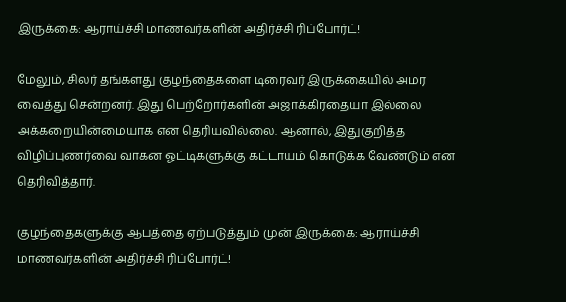இருக்கை: ஆராய்ச்சி மாணவர்களின் அதிர்ச்சி ரிப்போர்ட்!

மேலும், சிலர் தங்களது குழந்தைகளை டிரைவர் இருக்கையில் அமர வைத்து சென்றனர். இது பெற்றோர்களின் அஜாக்கிரதையா இல்லை அக்கறையின்மையாக என தெரியவில்லை. ஆனால், இதுகுறித்த விழிப்புணர்வை வாகன ஓட்டிகளுக்கு கட்டாயம் கொடுக்க வேண்டும் என தெரிவித்தார்.

குழந்தைகளுக்கு ஆபத்தை ஏற்படுத்தும் முன் இருக்கை: ஆராய்ச்சி மாணவர்களின் அதிர்ச்சி ரிப்போர்ட்!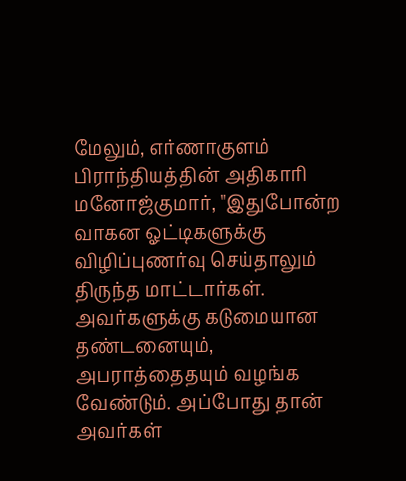மேலும், எர்ணாகுளம் பிராந்தியத்தின் அதிகாரி மனோஜ்குமார், "இதுபோன்ற வாகன ஓட்டிகளுக்கு விழிப்புணர்வு செய்தாலும் திருந்த மாட்டார்கள். அவர்களுக்கு கடுமையான தண்டனையும், அபராத்தைதயும் வழங்க வேண்டும். அப்போது தான் அவர்கள்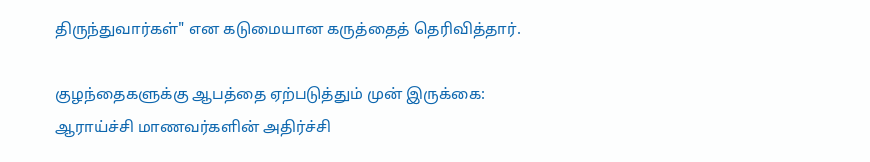திருந்துவார்கள்" என கடுமையான கருத்தைத் தெரிவித்தார்.

குழந்தைகளுக்கு ஆபத்தை ஏற்படுத்தும் முன் இருக்கை: ஆராய்ச்சி மாணவர்களின் அதிர்ச்சி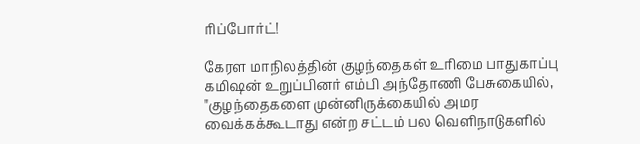ரிப்போர்ட்!

கேரள மாநிலத்தின் குழந்தைகள் உரிமை பாதுகாப்பு கமிஷன் உறுப்பினர் எம்பி அந்தோணி பேசுகையில், "குழந்தைகளை முன்னிருக்கையில் அமர வைக்கக்கூடாது என்ற சட்டம் பல வெளிநாடுகளில்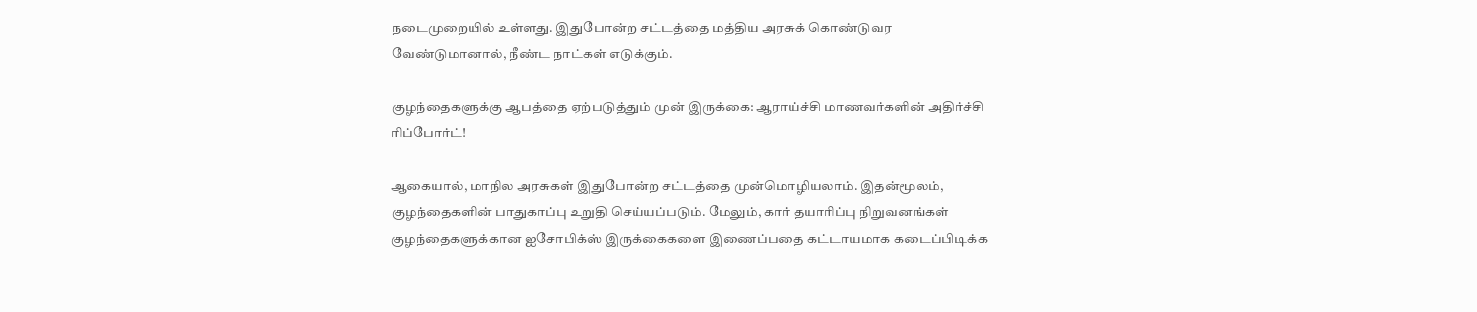நடைமுறையில் உள்ளது. இதுபோன்ற சட்டத்தை மத்திய அரசுக் கொண்டுவர வேண்டுமானால், நீண்ட நாட்கள் எடுக்கும்.

குழந்தைகளுக்கு ஆபத்தை ஏற்படுத்தும் முன் இருக்கை: ஆராய்ச்சி மாணவர்களின் அதிர்ச்சி ரிப்போர்ட்!

ஆகையால், மாநில அரசுகள் இதுபோன்ற சட்டத்தை முன்மொழியலாம். இதன்மூலம், குழந்தைகளின் பாதுகாப்பு உறுதி செய்யப்படும். மேலும், கார் தயாரிப்பு நிறுவனங்கள் குழந்தைகளுக்கான ஐசோபிக்ஸ் இருக்கைகளை இணைப்பதை கட்டாயமாக கடைப்பிடிக்க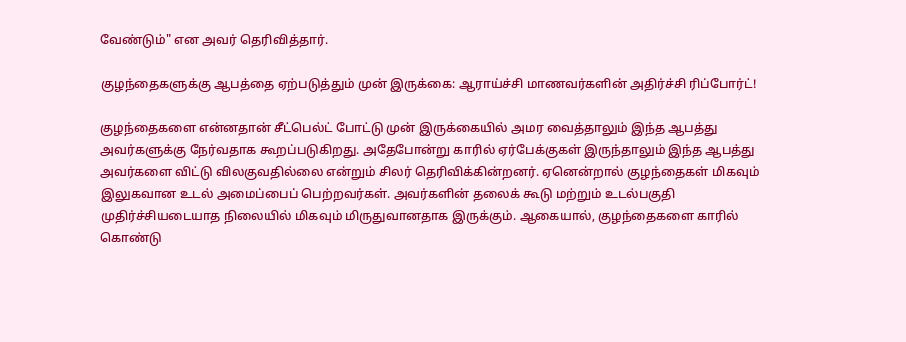வேண்டும்" என அவர் தெரிவித்தார்.

குழந்தைகளுக்கு ஆபத்தை ஏற்படுத்தும் முன் இருக்கை: ஆராய்ச்சி மாணவர்களின் அதிர்ச்சி ரிப்போர்ட்!

குழந்தைகளை என்னதான் சீட்பெல்ட் போட்டு முன் இருக்கையில் அமர வைத்தாலும் இந்த ஆபத்து அவர்களுக்கு நேர்வதாக கூறப்படுகிறது. அதேபோன்று காரில் ஏர்பேக்குகள் இருந்தாலும் இந்த ஆபத்து அவர்களை விட்டு விலகுவதில்லை என்றும் சிலர் தெரிவிக்கின்றனர். ஏனென்றால் குழந்தைகள் மிகவும் இலுகவான உடல் அமைப்பைப் பெற்றவர்கள். அவர்களின் தலைக் கூடு மற்றும் உடல்பகுதி முதிர்ச்சியடையாத நிலையில் மிகவும் மிருதுவானதாக இருக்கும். ஆகையால், குழந்தைகளை காரில் கொண்டு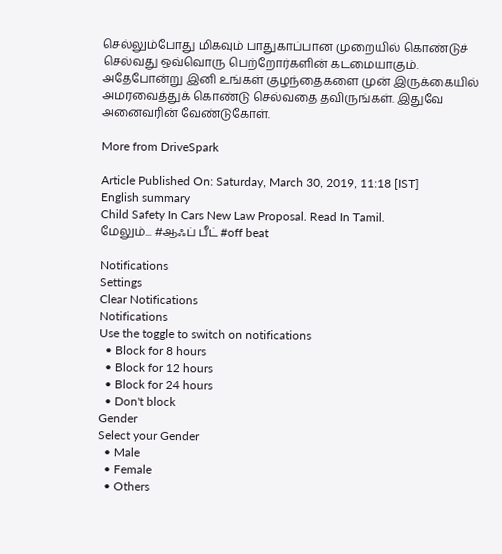செல்லும்போது மிகவும் பாதுகாப்பான முறையில் கொண்டுச் செல்வது ஒவ்வொரு பெற்றோர்களின் கடமையாகும். அதேபோன்று இனி உங்கள் குழந்தைகளை முன் இருக்கையில் அமரவைத்துக் கொண்டு செல்வதை தவிருங்கள். இதுவே அனைவரின் வேண்டுகோள்.

More from DriveSpark

Article Published On: Saturday, March 30, 2019, 11:18 [IST]
English summary
Child Safety In Cars New Law Proposal. Read In Tamil.
மேலும்... #ஆஃப் பீட் #off beat

Notifications
Settings
Clear Notifications
Notifications
Use the toggle to switch on notifications
  • Block for 8 hours
  • Block for 12 hours
  • Block for 24 hours
  • Don't block
Gender
Select your Gender
  • Male
  • Female
  • Others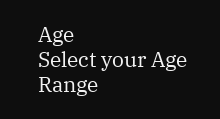Age
Select your Age Range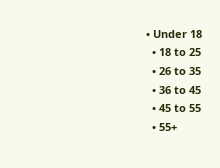• Under 18
  • 18 to 25
  • 26 to 35
  • 36 to 45
  • 45 to 55
  • 55+